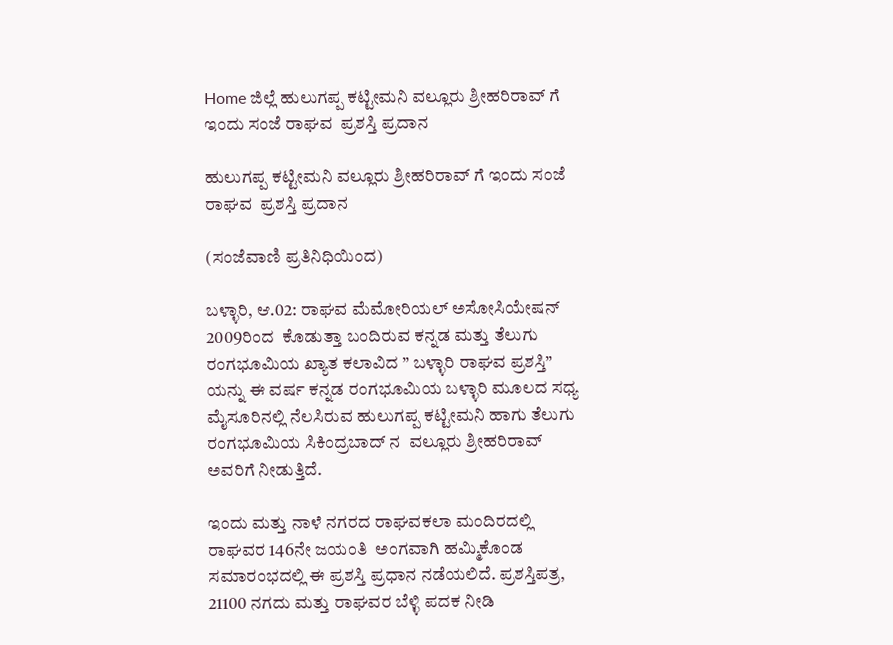Home ಜಿಲ್ಲೆ ಹುಲುಗಪ್ಪ ಕಟ್ಟೀಮನಿ ವಲ್ಲೂರು ಶ್ರೀಹರಿರಾವ್ ಗೆ ಇಂದು ಸಂಜೆ ರಾಘವ  ಪ್ರಶಸ್ತಿ ಪ್ರದಾನ

ಹುಲುಗಪ್ಪ ಕಟ್ಟೀಮನಿ ವಲ್ಲೂರು ಶ್ರೀಹರಿರಾವ್ ಗೆ ಇಂದು ಸಂಜೆ ರಾಘವ  ಪ್ರಶಸ್ತಿ ಪ್ರದಾನ

(ಸಂಜೆವಾಣಿ ಪ್ರತಿನಿಧಿಯಿಂದ)

ಬಳ್ಳಾರಿ, ಆ.02: ರಾಘವ ಮೆಮೋರಿಯಲ್ ಅಸೋಸಿಯೇಷನ್ 2009ರಿಂದ  ಕೊಡುತ್ತಾ ಬಂದಿರುವ ಕನ್ನಡ ಮತ್ತು ತೆಲುಗು ರಂಗಭೂಮಿಯ ಖ್ಯಾತ ಕಲಾವಿದ ” ಬಳ್ಳಾರಿ ರಾಘವ ಪ್ರಶಸ್ತಿ” ಯನ್ನು ಈ ವರ್ಷ ಕನ್ನಡ ರಂಗಭೂಮಿಯ ಬಳ್ಳಾರಿ ಮೂಲದ ಸಧ್ಯ ಮೈಸೂರಿನಲ್ಲಿ ನೆಲಸಿರುವ ಹುಲುಗಪ್ಪ ಕಟ್ಟೀಮನಿ ಹಾಗು ತೆಲುಗು ರಂಗಭೂಮಿಯ ಸಿಕಿಂದ್ರಬಾದ್ ನ  ವಲ್ಲೂರು ಶ್ರೀಹರಿರಾವ್ ಅವರಿಗೆ ನೀಡುತ್ತಿದೆ.

ಇಂದು ಮತ್ತು ನಾಳೆ ನಗರದ ರಾಘವಕಲಾ ಮಂದಿರದಲ್ಲಿ ರಾಘವರ 146ನೇ ಜಯಂತಿ  ಅಂಗವಾಗಿ ಹಮ್ಮಿಕೊಂಡ ಸಮಾರಂಭದಲ್ಲಿ ಈ ಪ್ರಶಸ್ತಿ ಪ್ರಧಾನ ನಡೆಯಲಿದೆ. ಪ್ರಶಸ್ತಿಪತ್ರ,  21100 ನಗದು ಮತ್ತು ರಾಘವರ ಬೆಳ್ಳಿ ಪದಕ ನೀಡಿ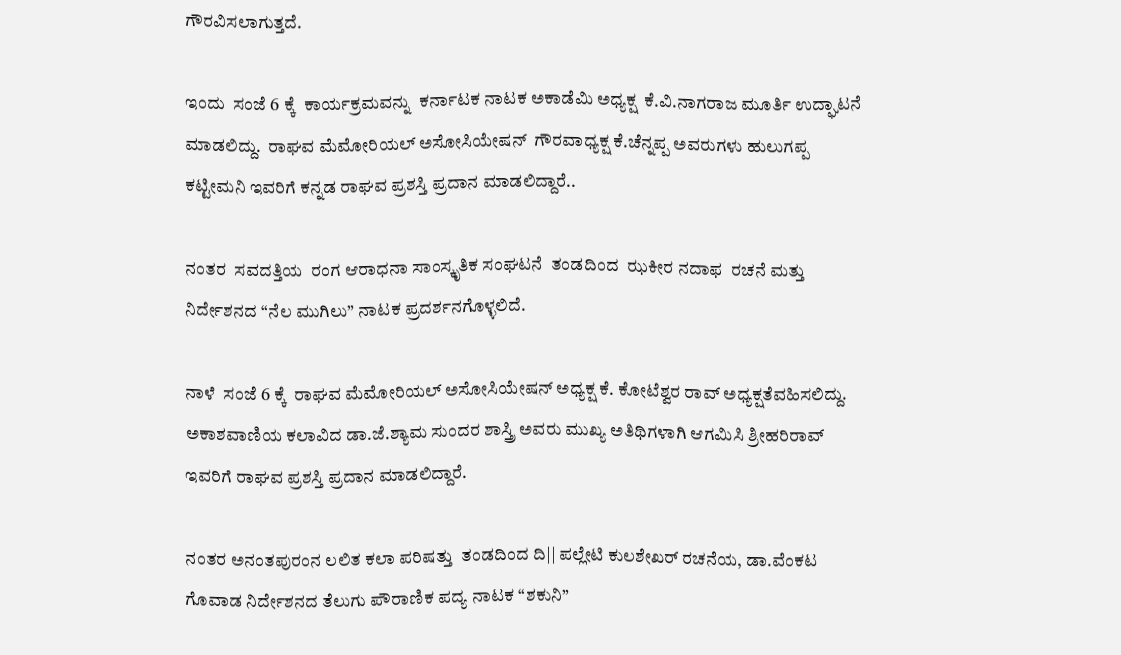ಗೌರವಿಸಲಾಗುತ್ತದೆ.

ಇಂದು  ಸಂಜೆ 6 ಕ್ಕೆ  ಕಾರ್ಯಕ್ರಮವನ್ನು  ಕರ್ನಾಟಕ ನಾಟಕ ಅಕಾಡೆಮಿ ಅಧ್ಯಕ್ಷ  ಕೆ.ವಿ.ನಾಗರಾಜ ಮೂರ್ತಿ ಉದ್ಘಾಟನೆ ಮಾಡಲಿದ್ದು.  ರಾಘವ ಮೆಮೋರಿಯಲ್ ಅಸೋಸಿಯೇಷನ್  ಗೌರವಾಧ್ಯಕ್ಷ ಕೆ.ಚೆನ್ನಪ್ಪ ಅವರುಗಳು ಹುಲುಗಪ್ಪ ಕಟ್ಟೀಮನಿ ಇವರಿಗೆ ಕನ್ನಡ ರಾಘವ ಪ್ರಶಸ್ತಿ ಪ್ರದಾನ ಮಾಡಲಿದ್ದಾರೆ..

ನಂತರ  ಸವದತ್ತಿಯ  ರಂಗ ಆರಾಧನಾ ಸಾಂಸ್ಕೃತಿಕ ಸಂಘಟನೆ  ತಂಡದಿಂದ  ಝಕೀರ ನದಾಫ  ರಚನೆ ಮತ್ತು ನಿರ್ದೇಶನದ “ನೆಲ ಮುಗಿಲು” ನಾಟಕ ಪ್ರದರ್ಶನಗೊಳ್ಳಲಿದೆ.

ನಾಳೆ  ಸಂಜೆ 6 ಕ್ಕೆ  ರಾಘವ ಮೆಮೋರಿಯಲ್ ಅಸೋಸಿಯೇಷನ್ ಅಧ್ಯಕ್ಷ ಕೆ. ಕೋಟೆಶ್ವರ ರಾವ್ ಅಧ್ಯಕ್ಷತೆವಹಿಸಲಿದ್ದು. ಅಕಾಶವಾಣಿಯ ಕಲಾವಿದ ಡಾ.ಜೆ.ಶ್ಯಾಮ ಸುಂದರ ಶಾಸ್ತ್ರಿ ಅವರು ಮುಖ್ಯ ಅತಿಥಿಗಳಾಗಿ ಆಗಮಿಸಿ ಶ್ರೀಹರಿರಾವ್ ಇವರಿಗೆ ರಾಘವ ಪ್ರಶಸ್ತಿ ಪ್ರದಾನ ಮಾಡಲಿದ್ದಾರೆ.

ನಂತರ ಅನಂತಪುರಂನ ಲಲಿತ ಕಲಾ ಪರಿಷತ್ತು  ತಂಡದಿಂದ ದಿ|| ಪಲ್ಲೇಟಿ ಕುಲಶೇಖರ್ ರಚನೆಯ, ಡಾ.ವೆಂಕಟ ಗೊವಾಡ ನಿರ್ದೇಶನದ ತೆಲುಗು ಪೌರಾಣಿಕ ಪದ್ಯ ನಾಟಕ “ಶಕುನಿ”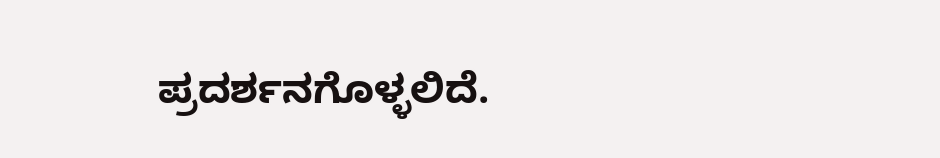ಪ್ರದರ್ಶನಗೊಳ್ಳಲಿದೆ.